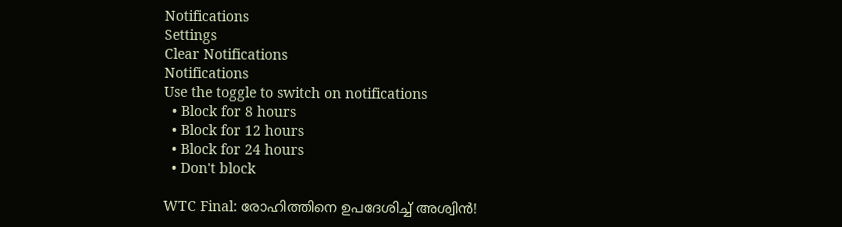Notifications
Settings
Clear Notifications
Notifications
Use the toggle to switch on notifications
  • Block for 8 hours
  • Block for 12 hours
  • Block for 24 hours
  • Don't block

WTC Final: രോഹിത്തിനെ ഉപദേശിച്ച് അശ്വിന്‍!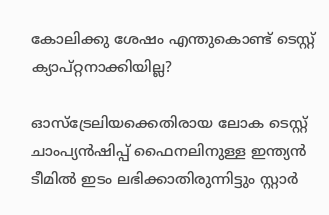കോലിക്കു ശേഷം എന്തുകൊണ്ട് ടെസ്റ്റ് ക്യാപ്റ്റനാക്കിയില്ല?

ഓസ്‌ട്രേലിയക്കെതിരായ ലോക ടെസ്റ്റ് ചാംപ്യന്‍ഷിപ്പ് ഫൈനലിനുള്ള ഇന്ത്യന്‍ ടീമില്‍ ഇടം ലഭിക്കാതിരുന്നിട്ടും സ്റ്റാര്‍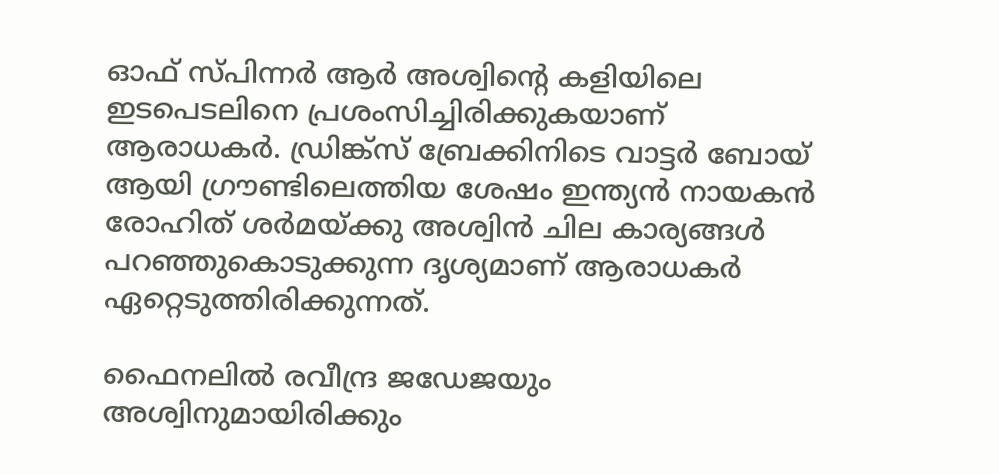ഓഫ് സ്പിന്നര്‍ ആര്‍ അശ്വിന്റെ കളിയിലെ ഇടപെടലിനെ പ്രശംസിച്ചിരിക്കുകയാണ് ആരാധകര്‍. ഡ്രിങ്ക്‌സ് ബ്രേക്കിനിടെ വാട്ടര്‍ ബോയ് ആയി ഗ്രൗണ്ടിലെത്തിയ ശേഷം ഇന്ത്യന്‍ നായകന്‍ രോഹിത് ശര്‍മയ്ക്കു അശ്വിന്‍ ചില കാര്യങ്ങള്‍ പറഞ്ഞുകൊടുക്കുന്ന ദൃശ്യമാണ് ആരാധകര്‍ ഏറ്റെടുത്തിരിക്കുന്നത്.

ഫൈനലില്‍ രവീന്ദ്ര ജഡേജയും അശ്വിനുമായിരിക്കും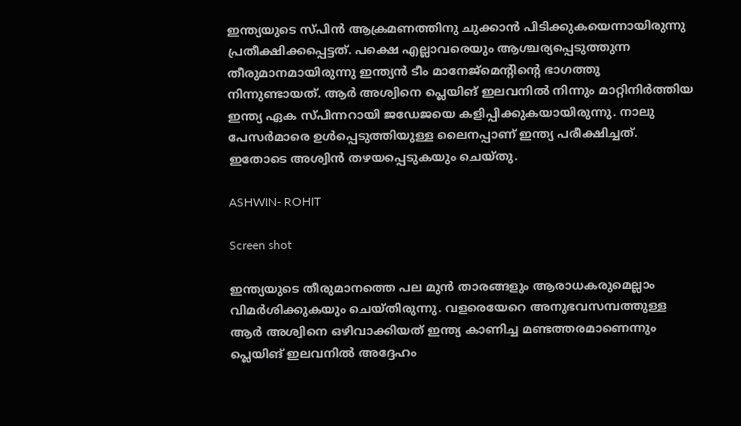ഇന്ത്യയുടെ സ്പിന്‍ ആക്രമണത്തിനു ചുക്കാന്‍ പിടിക്കുകയെന്നായിരുന്നു പ്രതീക്ഷിക്കപ്പെട്ടത്. പക്ഷെ എല്ലാവരെയും ആശ്ചര്യപ്പെടുത്തുന്ന തീരുമാനമായിരുന്നു ഇന്ത്യന്‍ ടീം മാനേജ്‌മെന്റിന്റെ ഭാഗത്തു നിന്നുണ്ടായത്. ആര്‍ അശ്വിനെ പ്ലെയിങ് ഇലവനില്‍ നിന്നും മാറ്റിനിര്‍ത്തിയ ഇന്ത്യ ഏക സ്പിന്നറായി ജഡേജയെ കളിപ്പിക്കുകയായിരുന്നു. നാലു പേസര്‍മാരെ ഉള്‍പ്പെടുത്തിയുള്ള ലൈനപ്പാണ് ഇന്ത്യ പരീക്ഷിച്ചത്. ഇതോടെ അശ്വിന്‍ തഴയപ്പെടുകയും ചെയ്തു.

ASHWIN- ROHIT

Screen shot

ഇന്ത്യയുടെ തീരുമാനത്തെ പല മുന്‍ താരങ്ങളും ആരാധകരുമെല്ലാം വിമര്‍ശിക്കുകയും ചെയ്തിരുന്നു. വളരെയേറെ അനുഭവസമ്പത്തുള്ള ആര്‍ അശ്വിനെ ഒഴിവാക്കിയത് ഇന്ത്യ കാണിച്ച മണ്ടത്തരമാണെന്നും പ്ലെയിങ് ഇലവനില്‍ അദ്ദേഹം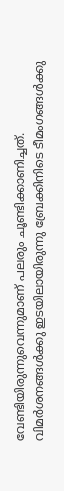വേണ്ടിയിരുന്നുവെന്നുമാണ് പലരും ചൂണ്ടിക്കാണിച്ചത്. വിമര്‍ശനങ്ങള്‍ക്കു ഇടയിലായിരുന്നു ബ്രേക്കിനിടെ ടീമംഗങ്ങള്‍ക്കു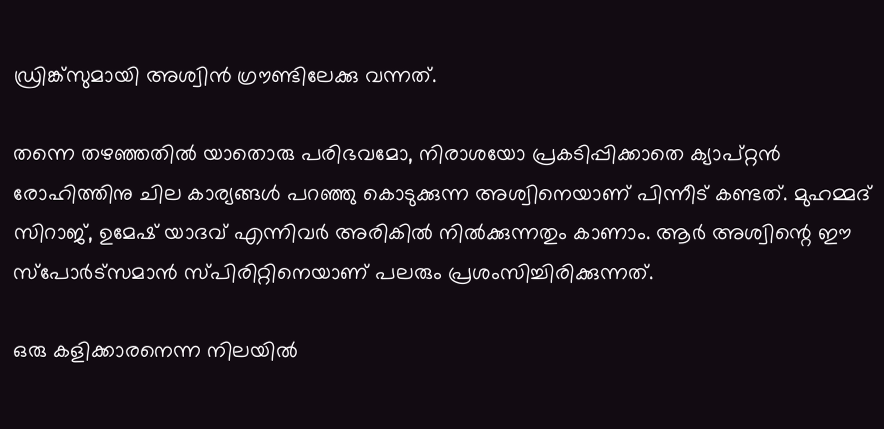ഡ്രിങ്ക്‌സുമായി അശ്വിന്‍ ഗ്രൗണ്ടിലേക്കു വന്നത്.

തന്നെ തഴഞ്ഞതില്‍ യാതൊരു പരിഭവമോ, നിരാശയോ പ്രകടിപ്പിക്കാതെ ക്യാപ്റ്റന്‍ രോഹിത്തിനു ചില കാര്യങ്ങള്‍ പറഞ്ഞു കൊടുക്കുന്ന അശ്വിനെയാണ് പിന്നീട് കണ്ടത്. മുഹമ്മദ് സിറാജ്, ഉമേഷ് യാദവ് എന്നിവര്‍ അരികില്‍ നില്‍ക്കുന്നതും കാണാം. ആര്‍ അശ്വിന്റെ ഈ സ്‌പോര്‍ട്‌സമാന്‍ സ്പിരിറ്റിനെയാണ് പലരും പ്രശംസിച്ചിരിക്കുന്നത്.

ഒരു കളിക്കാരനെന്ന നിലയില്‍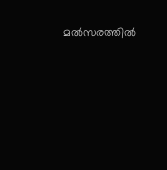മല്‍സരത്തില്‍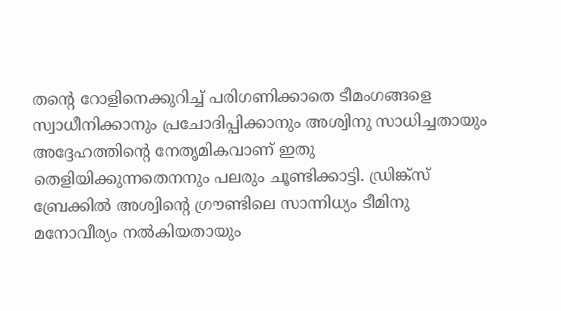തന്റെ റോളിനെക്കുറിച്ച് പരിഗണിക്കാതെ ടീമംഗങ്ങളെ സ്വാധീനിക്കാനും പ്രചോദിപ്പിക്കാനും അശ്വിനു സാധിച്ചതായും അദ്ദേഹത്തിന്റെ നേതൃമികവാണ് ഇതു തെളിയിക്കുന്നതെനനും പലരും ചൂണ്ടിക്കാട്ടി. ഡ്രിങ്ക്‌സ് ബ്രേക്കില്‍ അശ്വിന്റെ ഗ്രൗണ്ടിലെ സാന്നിധ്യം ടീമിനു മനോവീര്യം നല്‍കിയതായും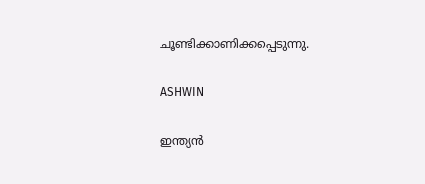ചൂണ്ടിക്കാണിക്കപ്പെടുന്നു.

ASHWIN

ഇന്ത്യന്‍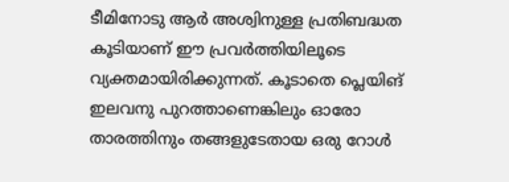ടീമിനോടു ആര്‍ അശ്വിനുള്ള പ്രതിബദ്ധത കൂടിയാണ് ഈ പ്രവര്‍ത്തിയിലൂടെ വ്യക്തമായിരിക്കുന്നത്. കൂടാതെ പ്ലെയിങ് ഇലവനു പുറത്താണെങ്കിലും ഓരോ താരത്തിനും തങ്ങളുടേതായ ഒരു റോള്‍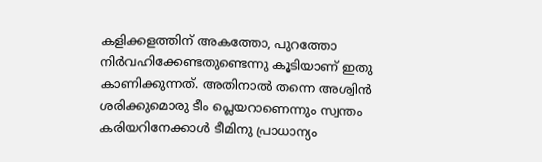കളിക്കളത്തിന് അകത്തോ, പുറത്തോ നിര്‍വഹിക്കേണ്ടതുണ്ടെന്നു കൂടിയാണ് ഇതു കാണിക്കുന്നത്. അതിനാല്‍ തന്നെ അശ്വിന്‍ ശരിക്കുമൊരു ടീം പ്ലെയറാണെന്നും സ്വന്തം കരിയറിനേക്കാള്‍ ടീമിനു പ്രാധാന്യം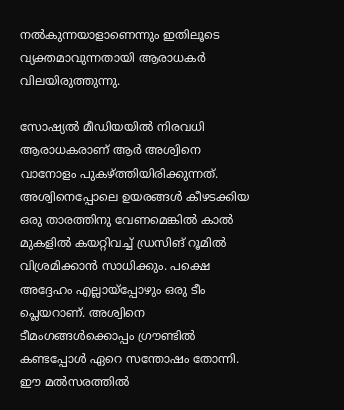നല്‍കുന്നയാളാണെന്നും ഇതിലൂടെ വ്യക്തമാവുന്നതായി ആരാധകര്‍ വിലയിരുത്തുന്നു.

സോഷ്യല്‍ മീഡിയയില്‍ നിരവധി ആരാധകരാണ് ആര്‍ അശ്വിനെ വാനോളം പുകഴ്ത്തിയിരിക്കുന്നത്. അശ്വിനെപ്പോലെ ഉയരങ്ങള്‍ കീഴടക്കിയ ഒരു താരത്തിനു വേണമെങ്കില്‍ കാല്‍ മുകളില്‍ കയറ്റിവച്ച് ഡ്രസിങ് റൂമില്‍ വിശ്രമിക്കാന്‍ സാധിക്കും. പക്ഷെ അദ്ദേഹം എല്ലായ്‌പ്പോഴും ഒരു ടീം പ്ലെയറാണ്. അശ്വിനെ ടീമംഗങ്ങള്‍ക്കൊപ്പം ഗ്രൗണ്ടില്‍ കണ്ടപ്പോള്‍ ഏറെ സന്തോഷം തോന്നി. ഈ മല്‍സരത്തില്‍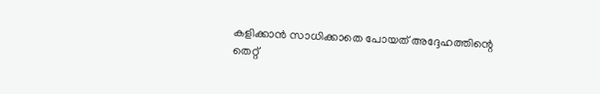കളിക്കാന്‍ സാധിക്കാതെ പോയത് അദ്ദേഹത്തിന്റെ തെറ്റ്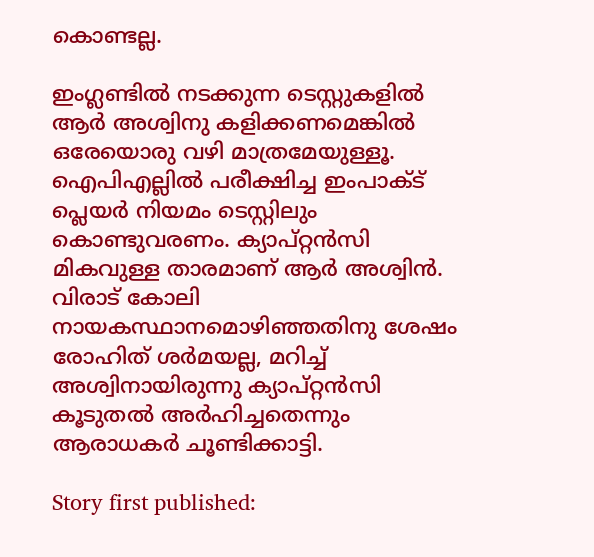കൊണ്ടല്ല.

ഇംഗ്ലണ്ടില്‍ നടക്കുന്ന ടെസ്റ്റുകളില്‍ ആര്‍ അശ്വിനു കളിക്കണമെങ്കില്‍ ഒരേയൊരു വഴി മാത്രമേയുള്ളൂ. ഐപിഎല്ലില്‍ പരീക്ഷിച്ച ഇംപാക്ട് പ്ലെയര്‍ നിയമം ടെസ്റ്റിലും കൊണ്ടുവരണം. ക്യാപ്റ്റന്‍സി മികവുള്ള താരമാണ് ആര്‍ അശ്വിന്‍. വിരാട് കോലി നായകസ്ഥാനമൊഴിഞ്ഞതിനു ശേഷം രോഹിത് ശര്‍മയല്ല, മറിച്ച് അശ്വിനായിരുന്നു ക്യാപ്റ്റന്‍സി കൂടുതല്‍ അര്‍ഹിച്ചതെന്നും ആരാധകര്‍ ചൂണ്ടിക്കാട്ടി.

Story first published: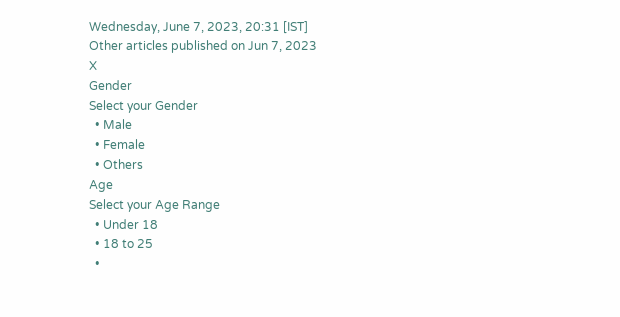Wednesday, June 7, 2023, 20:31 [IST]
Other articles published on Jun 7, 2023
X
Gender
Select your Gender
  • Male
  • Female
  • Others
Age
Select your Age Range
  • Under 18
  • 18 to 25
  •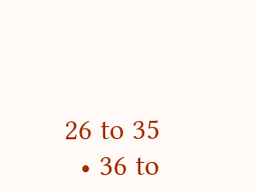26 to 35
  • 36 to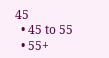45
  • 45 to 55
  • 55+